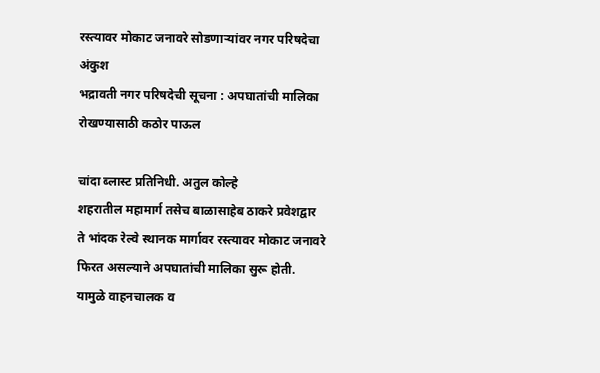रस्त्यावर मोकाट जनावरे सोडणाऱ्यांवर नगर परिषदेचा अंकुश
भद्रावती नगर परिषदेची सूचना : अपघातांची मालिका रोखण्यासाठी कठोर पाऊल

चांदा ब्लास्ट प्रतिनिधी. अतुल कोल्हे
शहरातील महामार्ग तसेच बाळासाहेब ठाकरे प्रवेशद्वार ते भांदक रेल्वे स्थानक मार्गावर रस्त्यावर मोकाट जनावरे फिरत असल्याने अपघातांची मालिका सुरू होती. यामुळे वाहनचालक व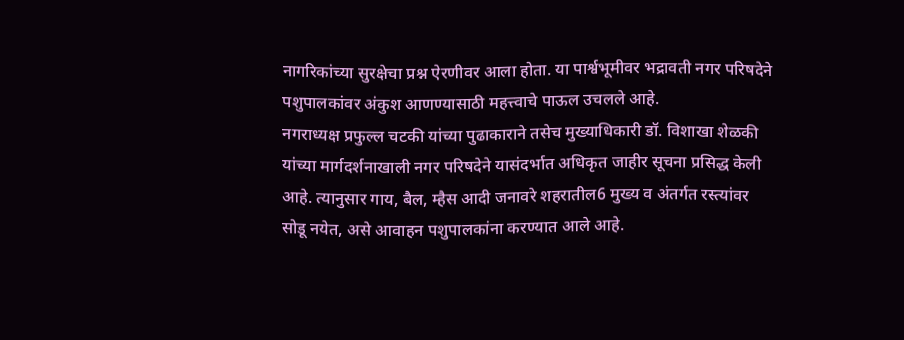नागरिकांच्या सुरक्षेचा प्रश्न ऐरणीवर आला होता. या पार्श्वभूमीवर भद्रावती नगर परिषदेने पशुपालकांवर अंकुश आणण्यासाठी महत्त्वाचे पाऊल उचलले आहे.
नगराध्यक्ष प्रफुल्ल चटकी यांच्या पुढाकाराने तसेच मुख्याधिकारी डॉ. विशाखा शेळकी यांच्या मार्गदर्शनाखाली नगर परिषदेने यासंदर्भात अधिकृत जाहीर सूचना प्रसिद्ध केली आहे. त्यानुसार गाय, बैल, म्हैस आदी जनावरे शहरातील6 मुख्य व अंतर्गत रस्त्यांवर सोडू नयेत, असे आवाहन पशुपालकांना करण्यात आले आहे.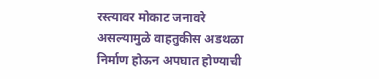रस्त्यावर मोकाट जनावरे असल्यामुळे वाहतुकीस अडथळा निर्माण होऊन अपघात होण्याची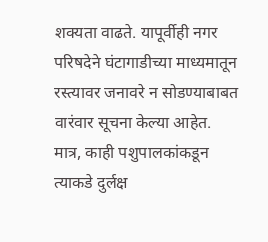शक्यता वाढते. यापूर्वीही नगर परिषदेने घंटागाडीच्या माध्यमातून रस्त्यावर जनावरे न सोडण्याबाबत वारंवार सूचना केल्या आहेत. मात्र, काही पशुपालकांकडून त्याकडे दुर्लक्ष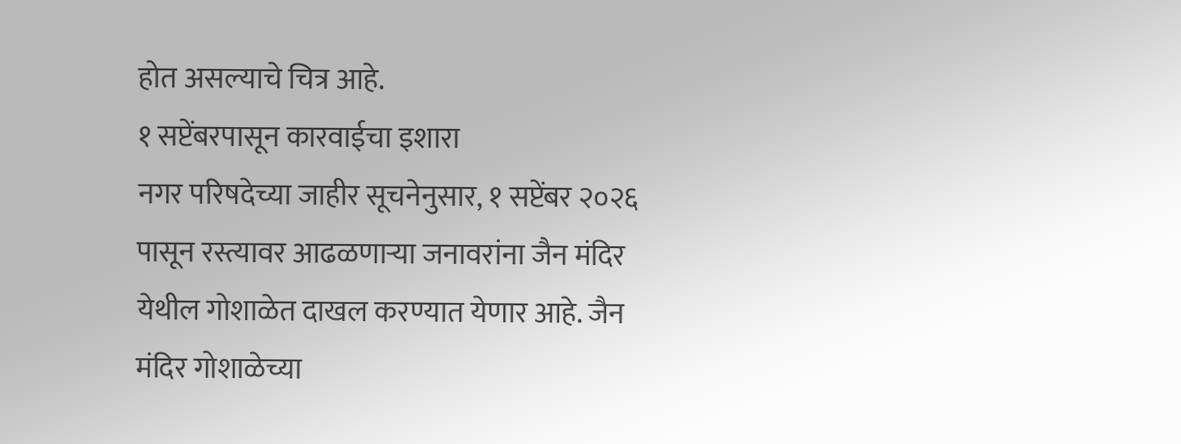होत असल्याचे चित्र आहे.
१ सप्टेंबरपासून कारवाईचा इशारा
नगर परिषदेच्या जाहीर सूचनेनुसार, १ सप्टेंबर २०२६ पासून रस्त्यावर आढळणाऱ्या जनावरांना जैन मंदिर येथील गोशाळेत दाखल करण्यात येणार आहे. जैन मंदिर गोशाळेच्या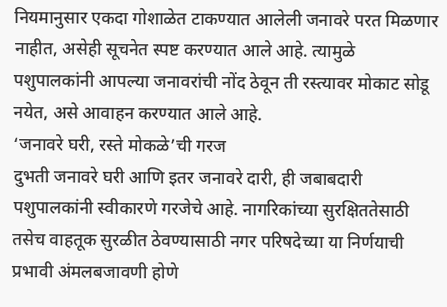नियमानुसार एकदा गोशाळेत टाकण्यात आलेली जनावरे परत मिळणार नाहीत, असेही सूचनेत स्पष्ट करण्यात आले आहे. त्यामुळे पशुपालकांनी आपल्या जनावरांची नोंद ठेवून ती रस्त्यावर मोकाट सोडू नयेत, असे आवाहन करण्यात आले आहे.
‘जनावरे घरी, रस्ते मोकळे’ची गरज
दुभती जनावरे घरी आणि इतर जनावरे दारी, ही जबाबदारी पशुपालकांनी स्वीकारणे गरजेचे आहे. नागरिकांच्या सुरक्षिततेसाठी तसेच वाहतूक सुरळीत ठेवण्यासाठी नगर परिषदेच्या या निर्णयाची प्रभावी अंमलबजावणी होणे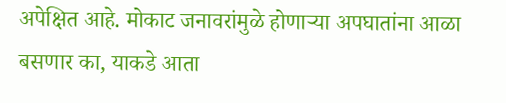अपेक्षित आहे. मोकाट जनावरांमुळे होणाऱ्या अपघातांना आळा बसणार का, याकडे आता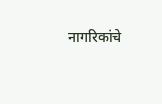नागरिकांचे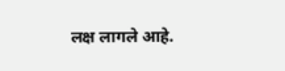लक्ष लागले आहे.